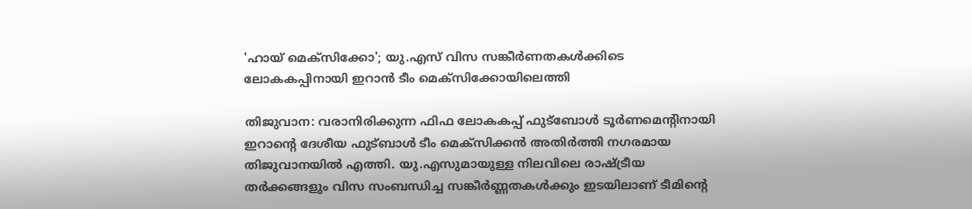'ഹായ് മെക്സിക്കോ'; യു.എസ് വിസ സങ്കീർണതകൾക്കിടെ ലോകകപ്പിനായി ഇറാൻ ടീം മെക്സിക്കോയിലെത്തി

തിജുവാന: വരാനിരിക്കുന്ന ഫിഫ ലോകകപ്പ് ഫുട്ബോൾ ടൂർണമെന്റിനായി ഇറാന്റെ ദേശീയ ഫുട്ബാൾ ടീം മെക്സിക്കൻ അതിർത്തി നഗരമായ തിജുവാനയിൽ എത്തി. യു.എസുമായുള്ള നിലവിലെ രാഷ്ട്രീയ തർക്കങ്ങളും വിസ സംബന്ധിച്ച സങ്കീർണ്ണതകൾക്കും ഇടയിലാണ് ടീമിന്റെ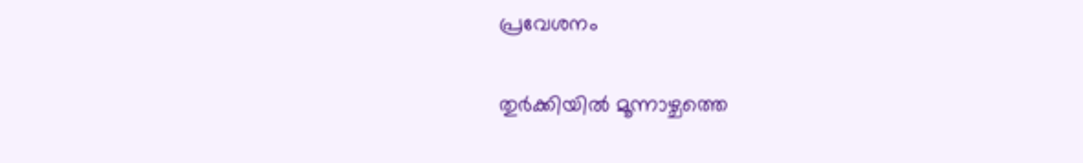പ്രവേശനം

തുർക്കിയിൽ മൂന്നാഴ്ചത്തെ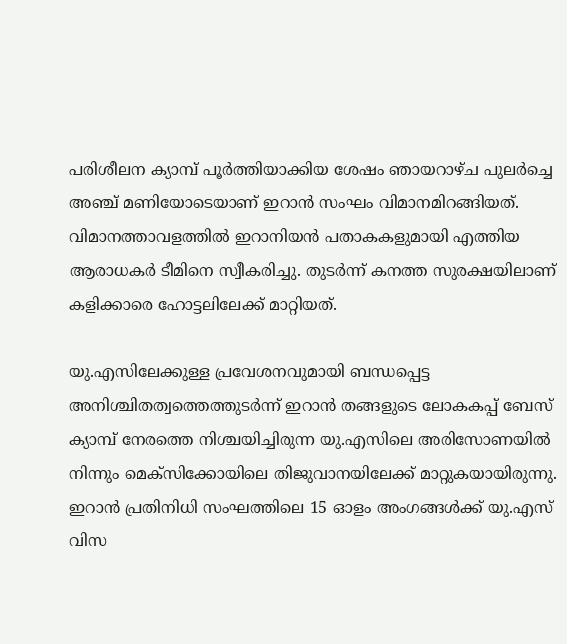പരിശീലന ക്യാമ്പ് പൂർത്തിയാക്കിയ ശേഷം ഞായറാഴ്ച പുലർച്ചെ അഞ്ച് മണിയോടെയാണ് ഇറാൻ സംഘം വിമാനമിറങ്ങിയത്. വിമാനത്താവളത്തിൽ ഇറാനിയൻ പതാകകളുമായി എത്തിയ ആരാധകർ ടീമിനെ സ്വീകരിച്ചു. തുടർന്ന് കനത്ത സുരക്ഷയിലാണ് കളിക്കാരെ ഹോട്ടലിലേക്ക് മാറ്റിയത്.

യു.എസിലേക്കുള്ള പ്രവേശനവുമായി ബന്ധപ്പെട്ട അനിശ്ചിതത്വത്തെത്തുടർന്ന് ഇറാൻ തങ്ങളുടെ ലോകകപ്പ് ബേസ് ക്യാമ്പ് നേരത്തെ നിശ്ചയിച്ചിരുന്ന യു.എസിലെ അരിസോണയിൽ നിന്നും മെക്സിക്കോയിലെ തിജുവാനയിലേക്ക് മാറ്റുകയായിരുന്നു. ഇറാൻ പ്രതിനിധി സംഘത്തിലെ 15 ഓളം അംഗങ്ങൾക്ക് യു.എസ് വിസ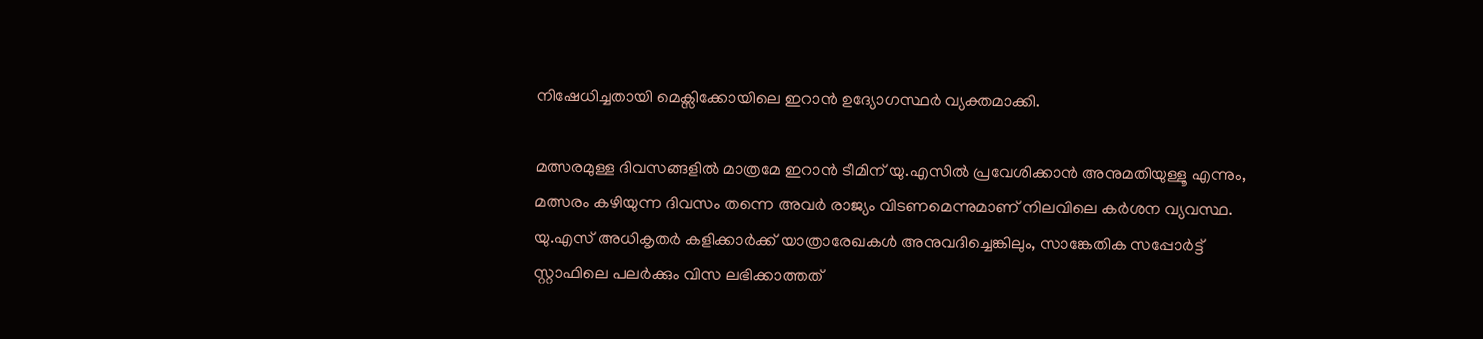നിഷേധിച്ചതായി മെക്സിക്കോയിലെ ഇറാൻ ഉദ്യോഗസ്ഥർ വ്യക്തമാക്കി.

മത്സരമുള്ള ദിവസങ്ങളിൽ മാത്രമേ ഇറാൻ ടീമിന് യു.എസിൽ പ്രവേശിക്കാൻ അനുമതിയുള്ളൂ എന്നും, മത്സരം കഴിയുന്ന ദിവസം തന്നെ അവർ രാജ്യം വിടണമെന്നുമാണ് നിലവിലെ കർശന വ്യവസ്ഥ. യു.എസ് അധികൃതർ കളിക്കാർക്ക് യാത്രാരേഖകൾ അനുവദിച്ചെങ്കിലും, സാങ്കേതിക സപ്പോർട്ട് സ്റ്റാഫിലെ പലർക്കും വിസ ലഭിക്കാത്തത്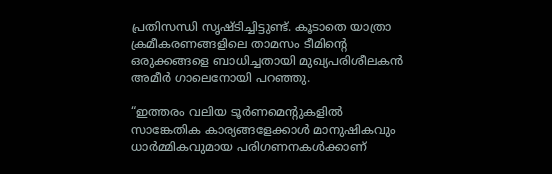പ്രതിസന്ധി സൃഷ്ടിച്ചിട്ടുണ്ട്. കൂടാതെ യാത്രാ ക്രമീകരണങ്ങളിലെ താമസം ടീമിന്റെ ഒരുക്കങ്ങളെ ബാധിച്ചതായി മുഖ്യപരിശീലകൻ അമീർ ഗാലെനോയി പറഞ്ഞു.

“ഇത്തരം വലിയ ടൂർണമെന്റുകളിൽ സാങ്കേതിക കാര്യങ്ങളേക്കാൾ മാനുഷികവും ധാർമ്മികവുമായ പരിഗണനകൾക്കാണ്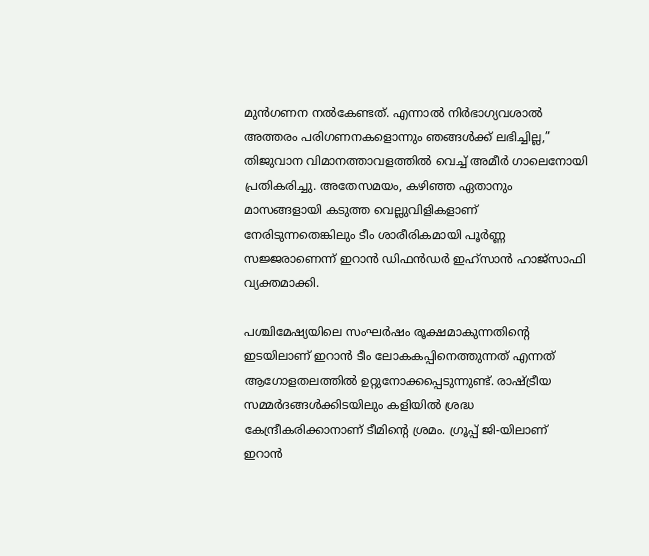മുൻഗണന നൽകേണ്ടത്. എന്നാൽ നിർഭാഗ്യവശാൽ അത്തരം പരിഗണനകളൊന്നും ഞങ്ങൾക്ക് ലഭിച്ചില്ല,” തിജുവാന വിമാനത്താവളത്തിൽ വെച്ച് അമീർ ഗാലെനോയി പ്രതികരിച്ചു. അതേസമയം, കഴിഞ്ഞ ഏതാനും മാസങ്ങളായി കടുത്ത വെല്ലുവിളികളാണ് നേരിടുന്നതെങ്കിലും ടീം ശാരീരികമായി പൂർണ്ണ സജ്ജരാണെന്ന് ഇറാൻ ഡിഫൻഡർ ഇഹ്സാൻ ഹാജ്സാഫി വ്യക്തമാക്കി.

പശ്ചിമേഷ്യയിലെ സംഘർഷം രൂക്ഷമാകുന്നതിന്റെ ഇടയിലാണ് ഇറാൻ ടീം ലോകകപ്പിനെത്തുന്നത് എന്നത് ആഗോളതലത്തിൽ ഉറ്റുനോക്കപ്പെടുന്നുണ്ട്. രാഷ്ട്രീയ സമ്മർദങ്ങൾക്കിടയിലും കളിയിൽ ശ്രദ്ധ കേന്ദ്രീകരിക്കാനാണ് ടീമിന്റെ ശ്രമം. ഗ്രൂപ്പ് ജി-യിലാണ് ഇറാൻ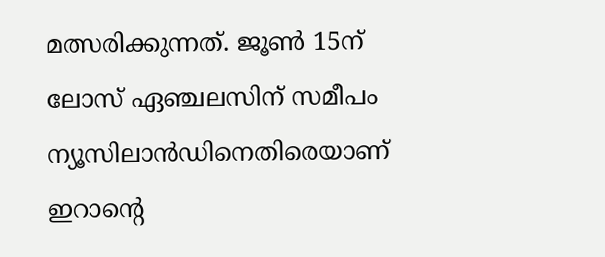മത്സരിക്കുന്നത്. ജൂൺ 15ന് ലോസ് ഏഞ്ചലസിന് സമീപം ന്യൂസിലാൻഡിനെതിരെയാണ് ഇറാന്റെ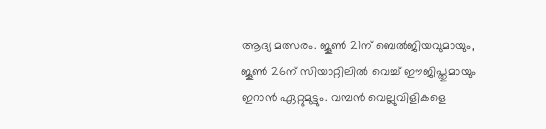ആദ്യ മത്സരം. ജൂൺ 21ന് ബെൽജിയവുമായും, ജൂൺ 26ന് സിയാറ്റിലിൽ വെച്ച് ഈജിപ്തുമായും ഇറാൻ ഏറ്റുമുട്ടും. വമ്പൻ വെല്ലുവിളികളെ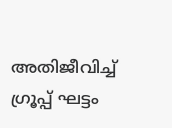അതിജീവിച്ച് ഗ്രൂപ്പ് ഘട്ടം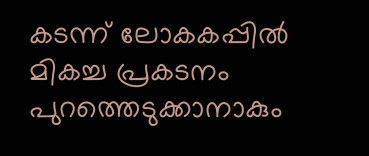കടന്ന് ലോകകപ്പിൽ മികച്ച പ്രകടനം പുറത്തെടുക്കാനാകും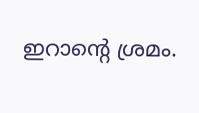ഇറാന്റെ ശ്രമം.